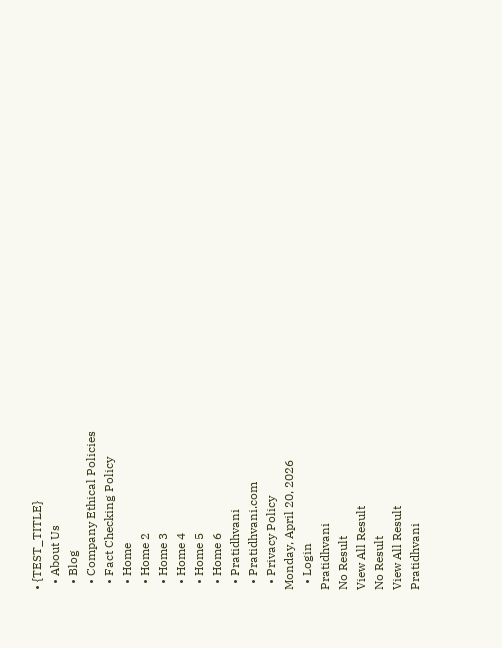• {TEST_TITLE}
  • About Us
  • Blog
  • Company Ethical Policies
  • Fact Checking Policy
  • Home
  • Home 2
  • Home 3
  • Home 4
  • Home 5
  • Home 6
  • Pratidhvani
  • Pratidhvani.com
  • Privacy Policy
Monday, April 20, 2026
  • Login
Pratidhvani
No Result
View All Result
No Result
View All Result
Pratidhvani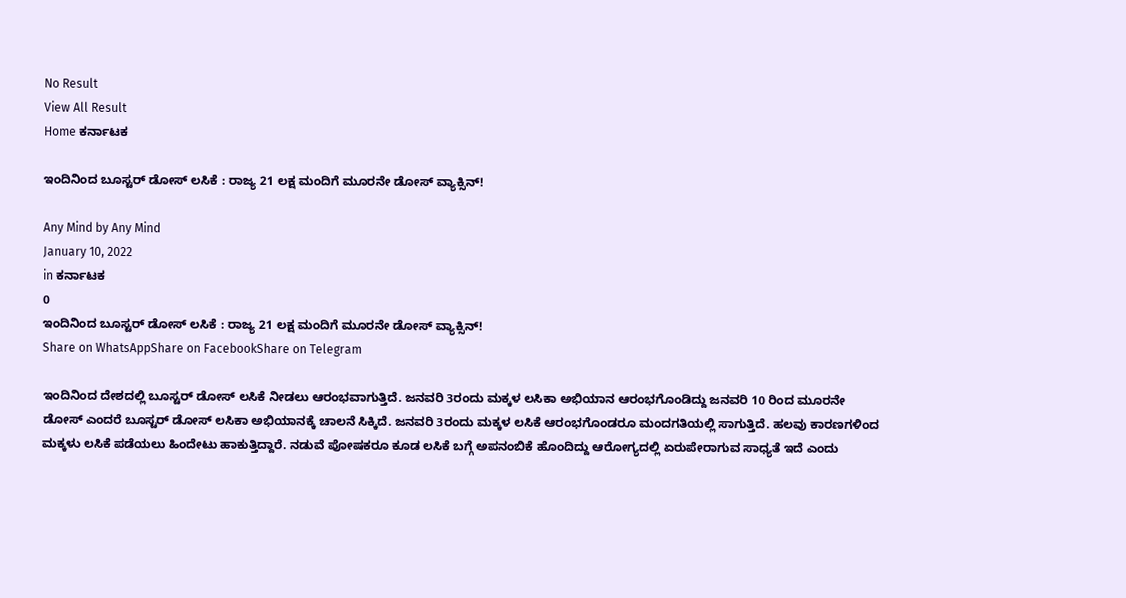No Result
View All Result
Home ಕರ್ನಾಟಕ

ಇಂದಿನಿಂದ ಬೂಸ್ಟರ್‌ ಡೋಸ್‌ ಲಸಿಕೆ : ರಾಜ್ಯ 21 ಲಕ್ಷ ಮಂದಿಗೆ ಮೂರನೇ ಡೋಸ್‌ ವ್ಯಾಕ್ಸಿನ್!

Any Mind by Any Mind
January 10, 2022
in ಕರ್ನಾಟಕ
0
ಇಂದಿನಿಂದ ಬೂಸ್ಟರ್‌ ಡೋಸ್‌ ಲಸಿಕೆ : ರಾಜ್ಯ 21 ಲಕ್ಷ ಮಂದಿಗೆ ಮೂರನೇ ಡೋಸ್‌ ವ್ಯಾಕ್ಸಿನ್!
Share on WhatsAppShare on FacebookShare on Telegram

ಇಂದಿನಿಂದ ದೇಶದಲ್ಲಿ ಬೂಸ್ಟರ್‌ ಡೋಸ್‌ ಲಸಿಕೆ ನೀಡಲು ಆರಂಭವಾಗುತ್ತಿದೆ. ಜನವರಿ 3ರಂದು ಮಕ್ಕಳ ಲಸಿಕಾ ಅಭಿಯಾನ ಆರಂಭಗೊಂಡಿದ್ದು ಜನವರಿ 10 ರಿಂದ ಮೂರನೇ ಡೋಸ್‌ ಎಂದರೆ ಬೂಸ್ಟರ್‌ ಡೋಸ್‌ ಲಸಿಕಾ ಅಭಿಯಾನಕ್ಕೆ ಚಾಲನೆ ಸಿಕ್ಕಿದೆ. ಜನವರಿ 3ರಂದು ಮಕ್ಕಳ ಲಸಿಕೆ ಆರಂಭಗೊಂಡರೂ ಮಂದಗತಿಯಲ್ಲಿ ಸಾಗುತ್ತಿದೆ. ಹಲವು ಕಾರಣಗಳಿಂದ ಮಕ್ಕಳು ಲಸಿಕೆ ಪಡೆಯಲು ಹಿಂದೇಟು ಹಾಕುತ್ತಿದ್ದಾರೆ. ನಡುವೆ ಪೋಷಕರೂ ಕೂಡ ಲಸಿಕೆ ಬಗ್ಗೆ ಅಪನಂಬಿಕೆ ಹೊಂದಿದ್ದು ಆರೋಗ್ಯದಲ್ಲಿ ಏರುಪೇರಾಗುವ ಸಾಧ್ಯತೆ ಇದೆ ಎಂದು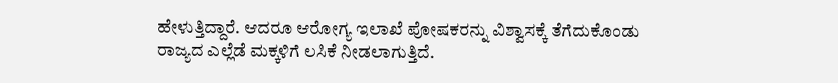ಹೇಳುತ್ತಿದ್ದಾರೆ. ಆದರೂ ಆರೋಗ್ಯ ಇಲಾಖೆ ಪೋಷಕರನ್ನು ವಿಶ್ವಾಸಕ್ಕೆ ತೆಗೆದುಕೊಂಡು ರಾಜ್ಯದ ಎಲ್ಲೆಡೆ ಮಕ್ಕಳಿಗೆ ಲಸಿಕೆ ನೀಡಲಾಗುತ್ತಿದೆ.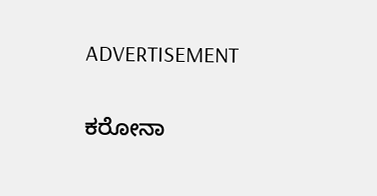ADVERTISEMENT

ಕರೋನಾ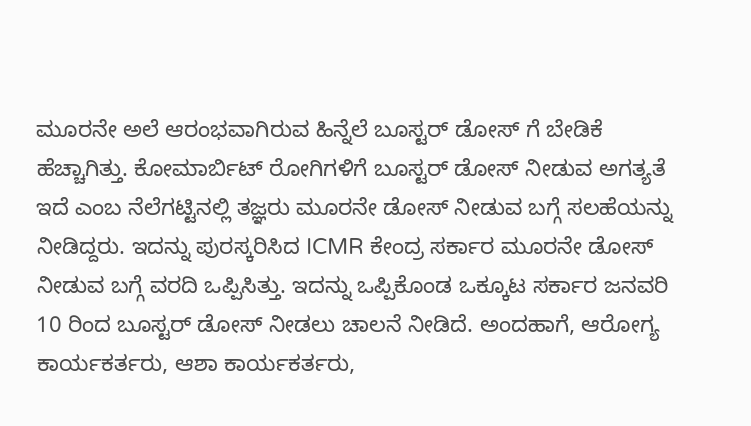ಮೂರನೇ ಅಲೆ ಆರಂಭವಾಗಿರುವ ಹಿನ್ನೆಲೆ ಬೂಸ್ಟರ್‌ ಡೋಸ್‌ ಗೆ ಬೇಡಿಕೆ ಹೆಚ್ಚಾಗಿತ್ತು. ಕೋಮಾರ್ಬಿಟ್‌ ರೋಗಿಗಳಿಗೆ ಬೂಸ್ಟರ್‌ ಡೋಸ್‌ ನೀಡುವ ಅಗತ್ಯತೆ ಇದೆ ಎಂಬ ನೆಲೆಗಟ್ಟಿನಲ್ಲಿ ತಜ್ಞರು ಮೂರನೇ ಡೋಸ್‌ ನೀಡುವ ಬಗ್ಗೆ ಸಲಹೆಯನ್ನು ನೀಡಿದ್ದರು. ಇದನ್ನು ಪುರಸ್ಕರಿಸಿದ ICMR ಕೇಂದ್ರ ಸರ್ಕಾರ ಮೂರನೇ ಡೋಸ್‌ ನೀಡುವ ಬಗ್ಗೆ ವರದಿ ಒಪ್ಪಿಸಿತ್ತು. ಇದನ್ನು ಒಪ್ಪಿಕೊಂಡ ಒಕ್ಕೂಟ ಸರ್ಕಾರ ಜನವರಿ 10 ರಿಂದ ಬೂಸ್ಟರ್‌ ಡೋಸ್‌ ನೀಡಲು ಚಾಲನೆ ನೀಡಿದೆ. ಅಂದಹಾಗೆ, ಆರೋಗ್ಯ ಕಾರ್ಯಕರ್ತರು, ಆಶಾ ಕಾರ್ಯಕರ್ತರು,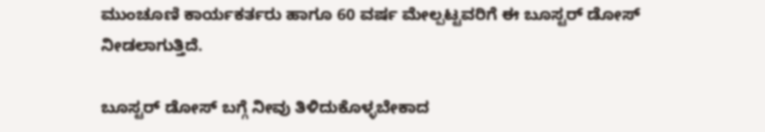ಮುಂಚೂಣಿ ಕಾರ್ಯಕರ್ತರು ಹಾಗೂ 60 ವರ್ಷ ಮೇಲ್ಪಟ್ಟವರಿಗೆ ಈ ಬೂಸ್ಟರ್‌ ಡೋಸ್‌ ನೀಡಲಾಗುತ್ತಿದೆ.

ಬೂಸ್ಟರ್‌ ಡೋಸ್‌ ಬಗ್ಗೆ ನೀವು ತಿಳಿದುಕೊಳ್ಳಬೇಕಾದ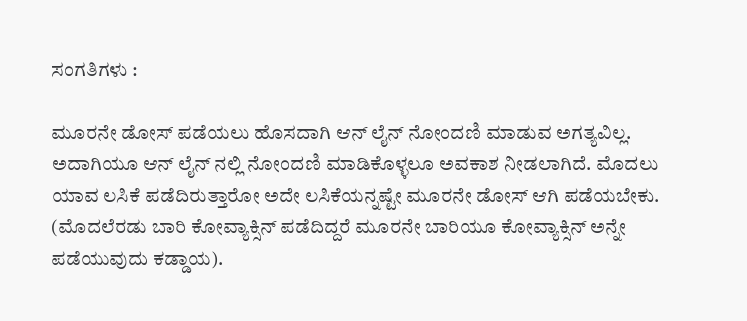ಸಂಗತಿಗಳು :

ಮೂರನೇ ಡೋಸ್‌ ಪಡೆಯಲು ಹೊಸದಾಗಿ ಆನ್‌ ಲೈನ್‌ ನೋಂದಣಿ ಮಾಡುವ ಅಗತ್ಯವಿಲ್ಲ. ಅದಾಗಿಯೂ ಆನ್‌ ಲೈನ್‌ ನಲ್ಲಿ ನೋಂದಣಿ ಮಾಡಿಕೊಳ್ಳಲೂ ಅವಕಾಶ ನೀಡಲಾಗಿದೆ. ಮೊದಲು ಯಾವ ಲಸಿಕೆ ಪಡೆದಿರುತ್ತಾರೋ ಅದೇ ಲಸಿಕೆಯನ್ನಷ್ಟೇ ಮೂರನೇ ಡೋಸ್‌ ಆಗಿ ಪಡೆಯಬೇಕು. (ಮೊದಲೆರಡು ಬಾರಿ ಕೋವ್ಯಾಕ್ಸಿನ್‌ ಪಡೆದಿದ್ದರೆ ಮೂರನೇ ಬಾರಿಯೂ ಕೋವ್ಯಾಕ್ಸಿನ್‌ ಅನ್ನೇ ಪಡೆಯುವುದು ಕಡ್ಡಾಯ).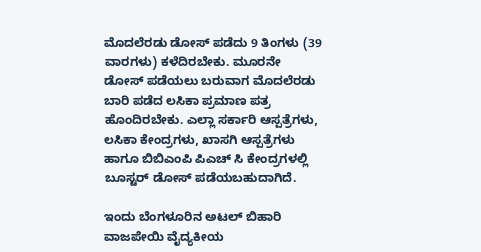ಮೊದಲೆರಡು ಡೋಸ್‌ ಪಡೆದು 9 ತಿಂಗಳು (39 ವಾರಗಳು) ಕಳೆದಿರಬೇಕು. ಮೂರನೇ ಡೋಸ್‌ ಪಡೆಯಲು ಬರುವಾಗ ಮೊದಲೆರಡು ಬಾರಿ ಪಡೆದ ಲಸಿಕಾ ಪ್ರಮಾಣ ಪತ್ರ ಹೊಂದಿರಬೇಕು. ಎಲ್ಲಾ ಸರ್ಕಾರಿ ಆಸ್ಪತ್ರೆಗಳು, ಲಸಿಕಾ ಕೇಂದ್ರಗಳು, ಖಾಸಗಿ ಆಸ್ಪತ್ರೆಗಳು ಹಾಗೂ ಬಿಬಿಎಂಪಿ ಪಿಎಚ್ ಸಿ ಕೇಂದ್ರಗಳಲ್ಲಿ ಬೂಸ್ಟರ್‌ ಡೋಸ್‌ ಪಡೆಯಬಹುದಾಗಿದೆ.

ಇಂದು ಬೆಂಗಳೂರಿನ ಅಟಲ್‌ ಬಿಹಾರಿ ವಾಜಪೇಯಿ ವೈದ್ಯಕೀಯ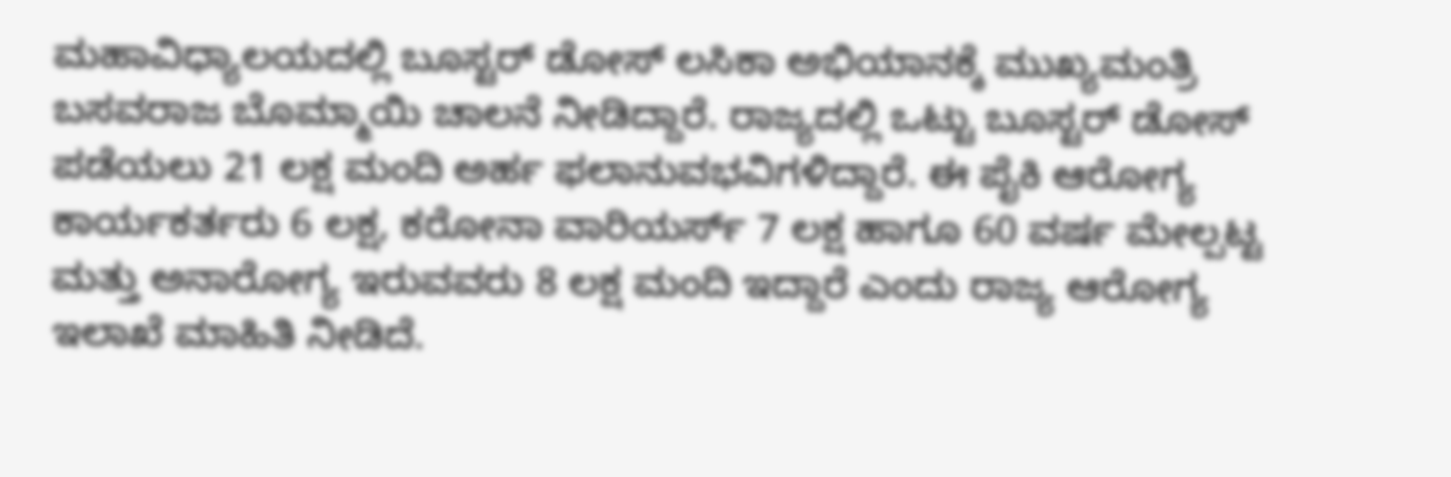ಮಹಾವಿಧ್ಯಾಲಯದಲ್ಲಿ ಬೂಸ್ಟರ್‌ ಡೋಸ್‌ ಲಸಿಕಾ ಅಭಿಯಾನಕ್ಕೆ ಮುಖ್ಯಮಂತ್ರಿ ಬಸವರಾಜ ಬೊಮ್ಮಾಯಿ ಚಾಲನೆ ನೀಡಿದ್ದಾರೆ. ರಾಜ್ಯದಲ್ಲಿ ಒಟ್ಟು ಬೂಸ್ಟರ್‌ ಡೋಸ್‌ ಪಡೆಯಲು 21 ಲಕ್ಷ ಮಂದಿ ಅರ್ಹ ಫಲಾನುವಭವಿಗಳಿದ್ದಾರೆ. ಈ ಪೈಕಿ ಆರೋಗ್ಯ ಕಾರ್ಯಕರ್ತರು 6 ಲಕ್ಷ, ಕರೋನಾ ವಾರಿಯರ್ಸ್ 7 ಲಕ್ಷ‌ ಹಾಗೂ 60 ವರ್ಷ ಮೇಲ್ಪಟ್ಟ ಮತ್ತು ಅನಾರೋಗ್ಯ ಇರುವವರು 8 ಲಕ್ಷ ಮಂದಿ ಇದ್ದಾರೆ ಎಂದು ರಾಜ್ಯ ಆರೋಗ್ಯ ಇಲಾಖೆ ಮಾಹಿತಿ ನೀಡಿದೆ.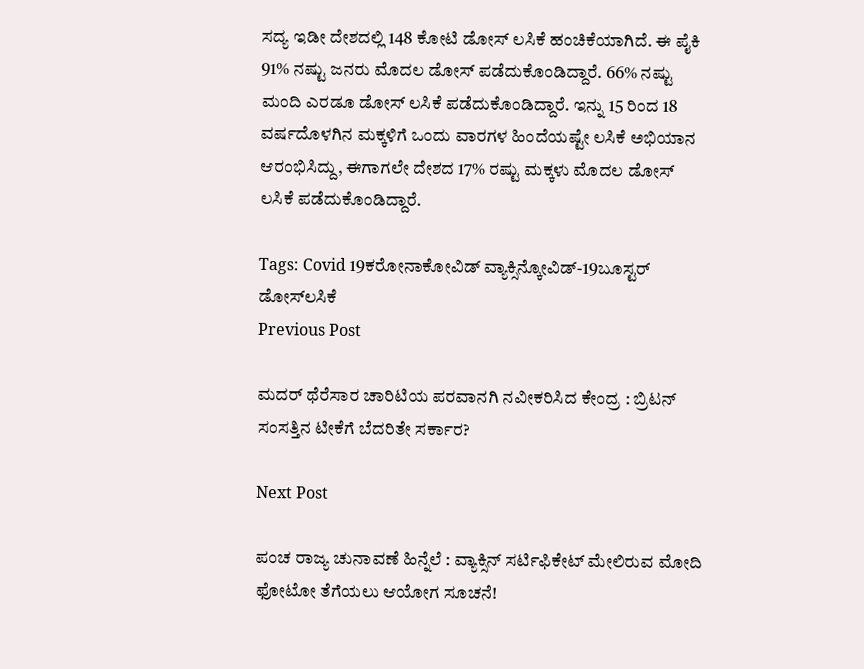ಸದ್ಯ ಇಡೀ ದೇಶದಲ್ಲಿ 148 ಕೋಟಿ ಡೋಸ್‌ ಲಸಿಕೆ ಹಂಚಿಕೆಯಾಗಿದೆ. ಈ ಪೈಕಿ 91% ನಷ್ಟು ಜನರು ಮೊದಲ ಡೋಸ್‌ ಪಡೆದುಕೊಂಡಿದ್ದಾರೆ. 66% ನಷ್ಟು ಮಂದಿ ಎರಡೂ ಡೋಸ್‌ ಲಸಿಕೆ ಪಡೆದುಕೊಂಡಿದ್ದಾರೆ. ಇನ್ನು 15 ರಿಂದ 18 ವರ್ಷದೊಳಗಿನ ಮಕ್ಕಳಿಗೆ ಒಂದು ವಾರಗಳ ಹಿಂದೆಯಷ್ಟೇ ಲಸಿಕೆ ಅಭಿಯಾನ ಆರಂಭಿಸಿದ್ದು, ಈಗಾಗಲೇ ದೇಶದ 17% ರಷ್ಟು ಮಕ್ಕಳು ಮೊದಲ ಡೋಸ್‌ ಲಸಿಕೆ ಪಡೆದುಕೊಂಡಿದ್ದಾರೆ.

Tags: Covid 19ಕರೋನಾಕೋವಿಡ್ ವ್ಯಾಕ್ಸಿನ್ಕೋವಿಡ್-19ಬೂಸ್ಟರ್‌ ಡೋಸ್‌ಲಸಿಕೆ
Previous Post

ಮದರ್ ಥೆರೆಸಾರ ಚಾರಿಟಿಯ ಪರವಾನಗಿ ನವೀಕರಿಸಿದ ಕೇಂದ್ರ : ಬ್ರಿಟನ್ ಸಂಸತ್ತಿನ ಟೀಕೆಗೆ ಬೆದರಿತೇ ಸರ್ಕಾರ?

Next Post

ಪಂಚ ರಾಜ್ಯ ಚುನಾವಣೆ ಹಿನ್ನೆಲೆ : ವ್ಯಾಕ್ಸಿನ್‌ ಸರ್ಟಿಫಿಕೇಟ್‌ ಮೇಲಿರುವ ಮೋದಿ ಫೋಟೋ ತೆಗೆಯಲು ಆಯೋಗ ಸೂಚನೆ!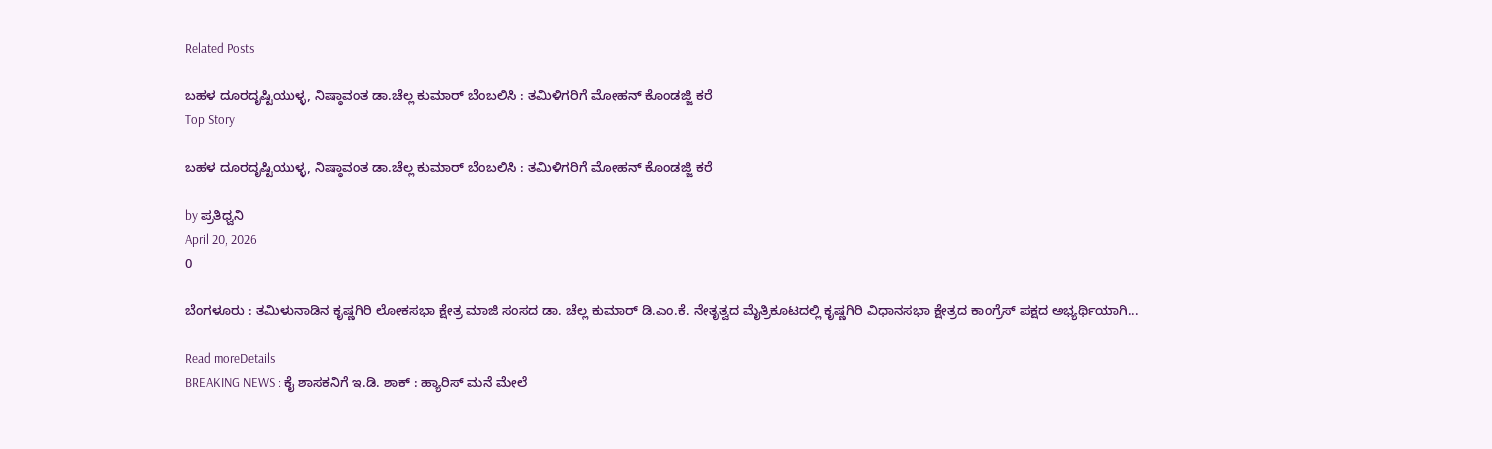Related Posts

ಬಹಳ ದೂರದೃಷ್ಟಿಯುಳ್ಳ, ನಿಷ್ಠಾವಂತ ಡಾ.ಚೆಲ್ಲ ಕುಮಾರ್‌ ಬೆಂಬಲಿಸಿ : ತಮಿಳಿಗರಿಗೆ ಮೋಹನ್‌ ಕೊಂಡಜ್ಜಿ ಕರೆ
Top Story

ಬಹಳ ದೂರದೃಷ್ಟಿಯುಳ್ಳ, ನಿಷ್ಠಾವಂತ ಡಾ.ಚೆಲ್ಲ ಕುಮಾರ್‌ ಬೆಂಬಲಿಸಿ : ತಮಿಳಿಗರಿಗೆ ಮೋಹನ್‌ ಕೊಂಡಜ್ಜಿ ಕರೆ

by ಪ್ರತಿಧ್ವನಿ
April 20, 2026
0

ಬೆಂಗಳೂರು : ತಮಿಳುನಾಡಿನ ಕೃಷ್ಣಗಿರಿ ಲೋಕಸಭಾ ಕ್ಷೇತ್ರ ಮಾಜಿ ಸಂಸದ ಡಾ. ಚೆಲ್ಲ ಕುಮಾರ್ ಡಿ.ಎಂ.ಕೆ. ನೇತೃತ್ವದ ಮೈತ್ರಿಕೂಟದಲ್ಲಿ ಕೃಷ್ಣಗಿರಿ ವಿಧಾನಸಭಾ ಕ್ಷೇತ್ರದ ಕಾಂಗ್ರೆಸ್ ಪಕ್ಷದ ಅಭ್ಯರ್ಥಿಯಾಗಿ...

Read moreDetails
BREAKING NEWS : ಕೈ ಶಾಸಕನಿಗೆ ಇ.ಡಿ. ಶಾಕ್‌ : ಹ್ಯಾರಿಸ್‌ ಮನೆ ಮೇಲೆ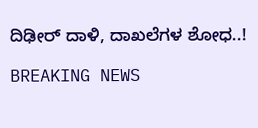ದಿಢೀರ್ ದಾಳಿ, ದಾಖಲೆಗಳ ಶೋಧ..!

BREAKING NEWS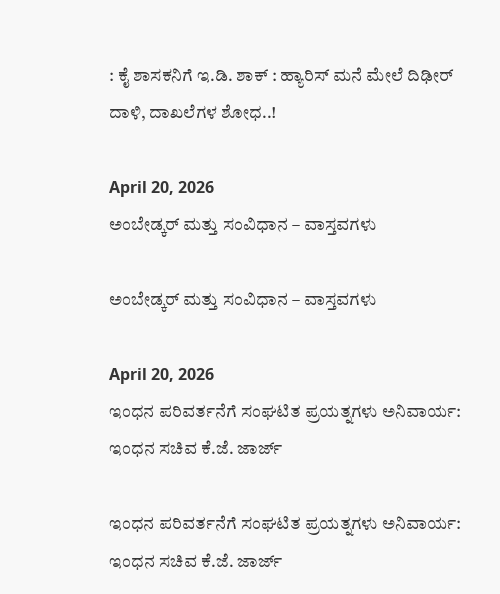: ಕೈ ಶಾಸಕನಿಗೆ ಇ.ಡಿ. ಶಾಕ್‌ : ಹ್ಯಾರಿಸ್‌ ಮನೆ ಮೇಲೆ ದಿಢೀರ್ ದಾಳಿ, ದಾಖಲೆಗಳ ಶೋಧ..!

April 20, 2026
ಅಂಬೇಡ್ಕರ್ ಮತ್ತು ಸಂವಿಧಾನ – ವಾಸ್ತವಗಳು

ಅಂಬೇಡ್ಕರ್ ಮತ್ತು ಸಂವಿಧಾನ – ವಾಸ್ತವಗಳು

April 20, 2026
ಇಂಧನ ಪರಿವರ್ತನೆಗೆ ಸಂಘಟಿತ ಪ್ರಯತ್ನಗಳು ಅನಿವಾರ್ಯ: ಇಂಧನ ಸಚಿವ ಕೆ.ಜೆ. ಜಾರ್ಜ್

ಇಂಧನ ಪರಿವರ್ತನೆಗೆ ಸಂಘಟಿತ ಪ್ರಯತ್ನಗಳು ಅನಿವಾರ್ಯ: ಇಂಧನ ಸಚಿವ ಕೆ.ಜೆ. ಜಾರ್ಜ್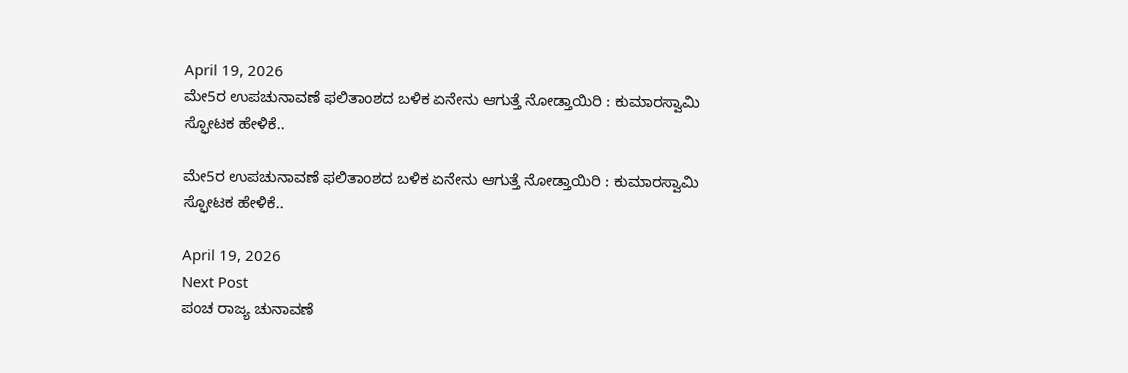April 19, 2026
ಮೇ5ರ ಉಪಚುನಾವಣೆ ಫಲಿತಾಂಶದ ಬಳಿಕ ಏನೇನು ಆಗುತ್ತೆ ನೋಡ್ತಾಯಿರಿ : ಕುಮಾರಸ್ವಾಮಿ ಸ್ಫೋಟಕ ಹೇಳಿಕೆ..

ಮೇ5ರ ಉಪಚುನಾವಣೆ ಫಲಿತಾಂಶದ ಬಳಿಕ ಏನೇನು ಆಗುತ್ತೆ ನೋಡ್ತಾಯಿರಿ : ಕುಮಾರಸ್ವಾಮಿ ಸ್ಫೋಟಕ ಹೇಳಿಕೆ..

April 19, 2026
Next Post
ಪಂಚ ರಾಜ್ಯ ಚುನಾವಣೆ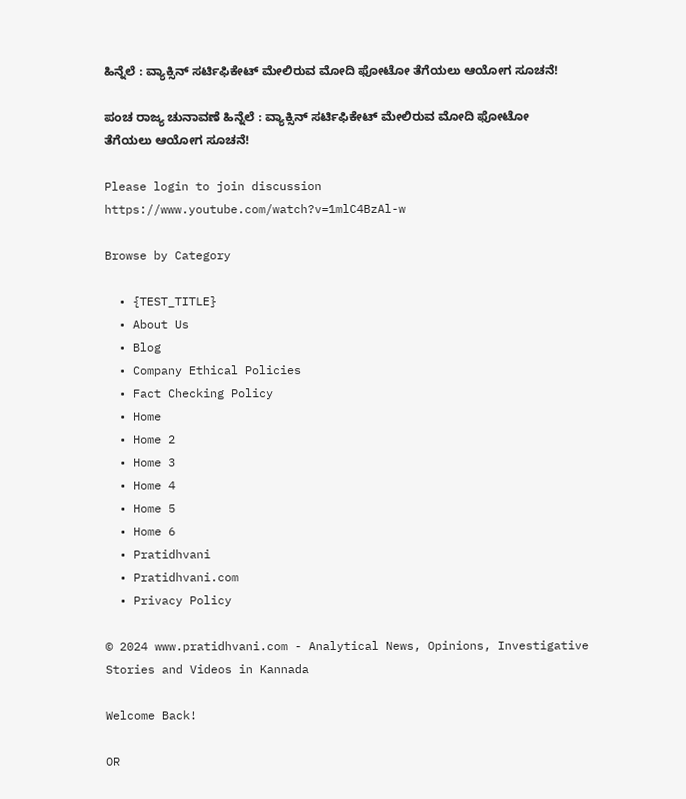ಹಿನ್ನೆಲೆ : ವ್ಯಾಕ್ಸಿನ್‌ ಸರ್ಟಿಫಿಕೇಟ್‌ ಮೇಲಿರುವ ಮೋದಿ ಫೋಟೋ ತೆಗೆಯಲು ಆಯೋಗ ಸೂಚನೆ!

ಪಂಚ ರಾಜ್ಯ ಚುನಾವಣೆ ಹಿನ್ನೆಲೆ : ವ್ಯಾಕ್ಸಿನ್‌ ಸರ್ಟಿಫಿಕೇಟ್‌ ಮೇಲಿರುವ ಮೋದಿ ಫೋಟೋ ತೆಗೆಯಲು ಆಯೋಗ ಸೂಚನೆ!

Please login to join discussion
https://www.youtube.com/watch?v=1mlC4BzAl-w

Browse by Category

  • {TEST_TITLE}
  • About Us
  • Blog
  • Company Ethical Policies
  • Fact Checking Policy
  • Home
  • Home 2
  • Home 3
  • Home 4
  • Home 5
  • Home 6
  • Pratidhvani
  • Pratidhvani.com
  • Privacy Policy

© 2024 www.pratidhvani.com - Analytical News, Opinions, Investigative Stories and Videos in Kannada

Welcome Back!

OR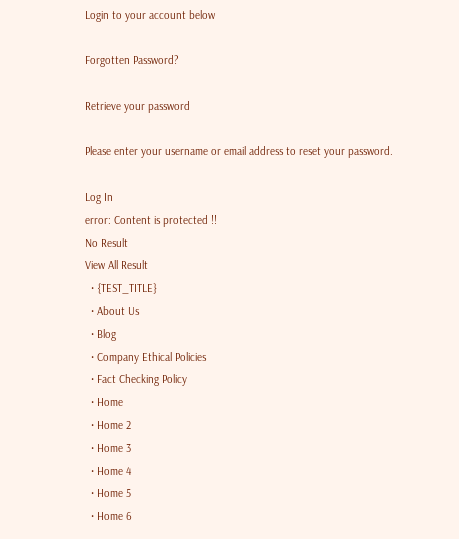Login to your account below

Forgotten Password?

Retrieve your password

Please enter your username or email address to reset your password.

Log In
error: Content is protected !!
No Result
View All Result
  • {TEST_TITLE}
  • About Us
  • Blog
  • Company Ethical Policies
  • Fact Checking Policy
  • Home
  • Home 2
  • Home 3
  • Home 4
  • Home 5
  • Home 6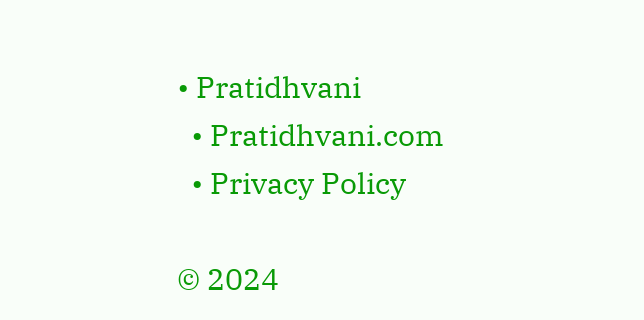• Pratidhvani
  • Pratidhvani.com
  • Privacy Policy

© 2024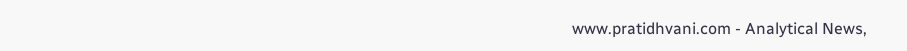www.pratidhvani.com - Analytical News,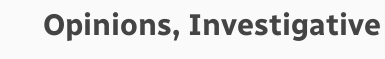Opinions, Investigative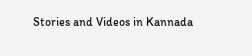Stories and Videos in Kannada